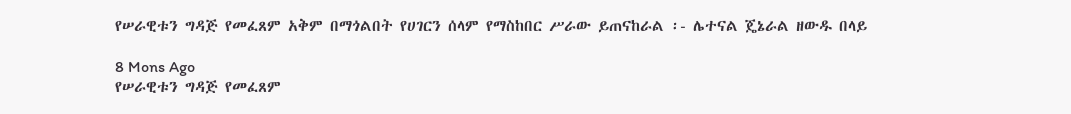የሠራዊቱን ግዳጅ የመፈጸም አቅም በማጎልበት የሀገርን ሰላም የማስከበር ሥራው ይጠናከራል ፡- ሌተናል ጄኔራል ዘውዱ በላይ

8 Mons Ago
የሠራዊቱን ግዳጅ የመፈጸም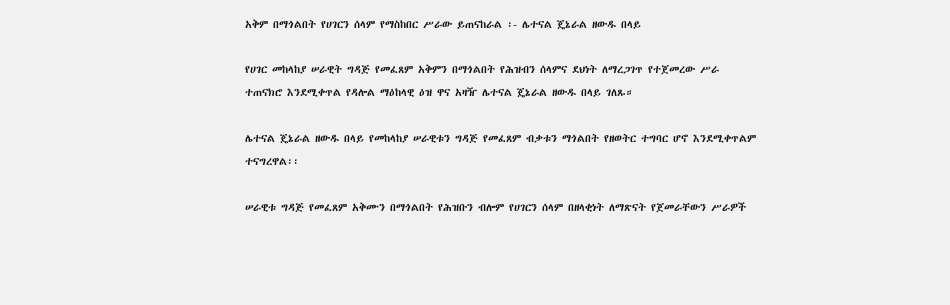አቅም በማጎልበት የሀገርን ሰላም የማስከበር ሥራው ይጠናከራል ፡- ሌተናል ጄኔራል ዘውዱ በላይ

የሀገር መከላከያ ሠራዊት ግዳጅ የመፈጸም አቅምን በማጎልበት የሕዝብን ሰላምና ደህነት ለማረጋገጥ የተጀመረው ሥራ ተጠናክሮ እንደሚቀጥል የዳሎል ማዕከላዊ ዕዝ ዋና አዛዥ ሌተናል ጄኔራል ዘውዱ በላይ ገለጹ።

ሌተናል ጄኔራል ዘውዱ በላይ የመከላከያ ሠራዊቱን ግዳጅ የመፈጸም ብቃቱን ማጎልበት የዘወትር ተግባር ሆኖ እንደሚቀጥልም ተናግረዋል፡፡

ሠራዊቱ ግዳጅ የመፈጸም አቅሙን በማጎልበት የሕዝቡን ብሎም የሀገርን ሰላም በዘላቂነት ለማጽናት የጀመራቸውን ሥራዎች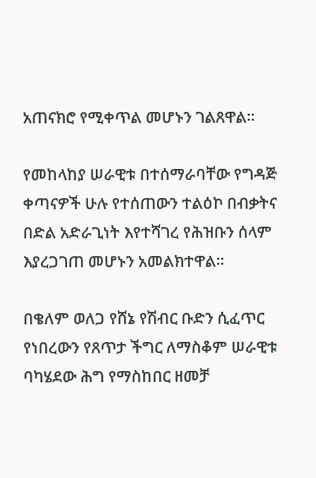አጠናክሮ የሚቀጥል መሆኑን ገልጸዋል።

የመከላከያ ሠራዊቱ በተሰማራባቸው የግዳጅ ቀጣናዎች ሁሉ የተሰጠውን ተልዕኮ በብቃትና በድል አድራጊነት እየተሻገረ የሕዝቡን ሰላም እያረጋገጠ መሆኑን አመልክተዋል።

በቄለም ወለጋ የሸኔ የሽብር ቡድን ሲፈጥር የነበረውን የጸጥታ ችግር ለማስቆም ሠራዊቱ ባካሄደው ሕግ የማስከበር ዘመቻ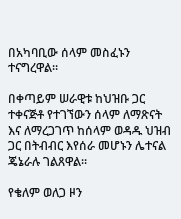በአካባቢው ሰላም መስፈኑን ተናግረዋል።

በቀጣይም ሠራዊቱ ከህዝቡ ጋር ተቀናጅቶ የተገኘውን ሰላም ለማጽናት እና ለማረጋገጥ ከሰላም ወዳዱ ህዝብ ጋር በትብብር እየሰራ መሆኑን ሌተናል ጄኔራሉ ገልጸዋል።

የቄለም ወለጋ ዞን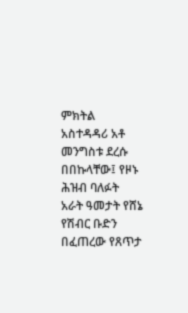ምክትል አስተዳዳሪ አቶ መንግስቱ ደረሱ በበኩላቸው፤ የዞኑ ሕዝብ ባለፉት አራት ዓመታት የሸኔ የሽብር ቡድን በፈጠረው የጸጥታ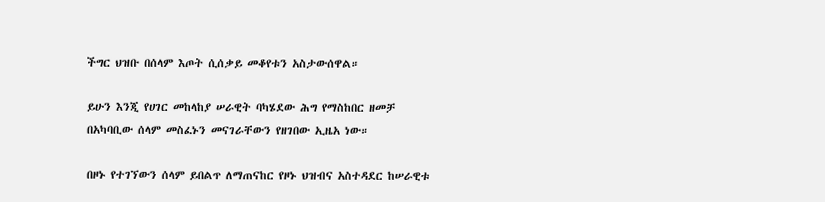ችግር ህዝቡ በሰላም እጦት ሲሰቃይ መቆየቱን አስታውሰዋል።

ይሁን እንጂ የሀገር መከላከያ ሠራዊት ባካሄደው ሕግ የማስከበር ዘመቻ በአካባቢው ሰላም መስፈኑን መናገራቸውን የዘገበው ኢዜአ ነው።

በዞኑ የተገኘውን ሰላም ይበልጥ ለማጠናከር የዞኑ ህዝብና አስተዳደር ከሠራዊቱ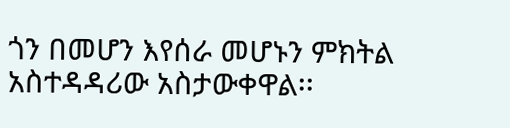ጎን በመሆን እየሰራ መሆኑን ምክትል አስተዳዳሪው አስታውቀዋል፡፡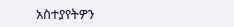አስተያየትዎን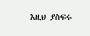እዚህ ያስፍሩ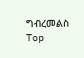ግብረመልስ
Top